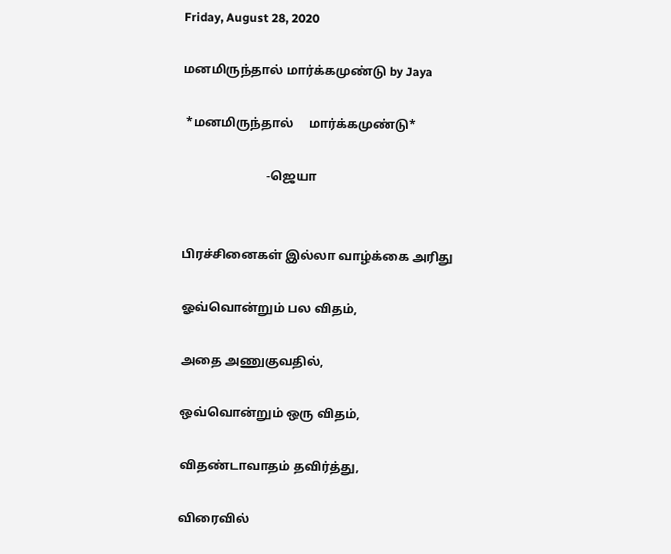Friday, August 28, 2020

மனமிருந்தால் மார்க்கமுண்டு by Jaya

 *மனமிருந்தால்     மார்க்கமுண்டு*

                           -ஜெயா


பிரச்சினைகள் இல்லா வாழ்க்கை அரிது

ஓவ்வொன்றும் பல விதம்,

அதை அணுகுவதில்,

ஒவ்வொன்றும் ஒரு விதம்,

விதண்டாவாதம் தவிர்த்து,

விரைவில்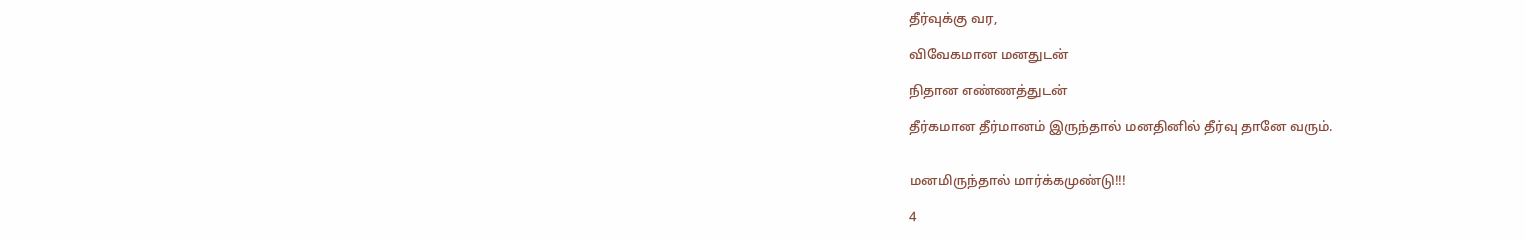தீர்வுக்கு வர,

விவேகமான மனதுடன்

நிதான எண்ணத்துடன்

தீர்கமான தீர்மானம் இருந்தால் மனதினில் தீர்வு தானே வரும்.


மனமிருந்தால் மார்க்கமுண்டு!!!

4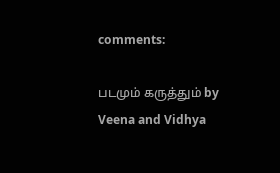comments:

படமும் கருத்தும் by Veena and Vidhya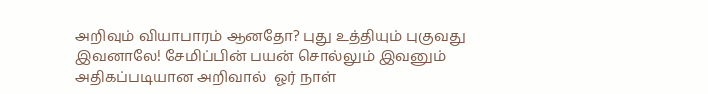அறிவும் வியாபாரம் ஆனதோ? புது உத்தியும் புகுவது இவனாலே! சேமிப்பின் பயன் சொல்லும் இவனும் அதிகப்படியான அறிவால்  ஓர் நாள்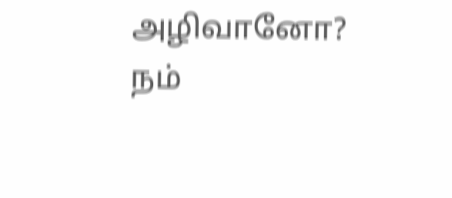அழிவானோ?  நம்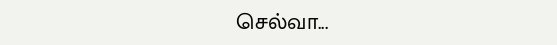செல்வா...